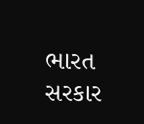ભારત સરકાર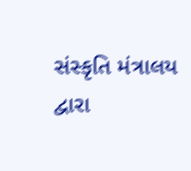સંસ્કૃતિ મંત્રાલય દ્વારા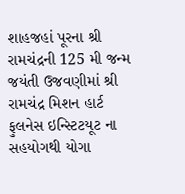શાહજહાં પૂરના શ્રી રામચંદ્રની 125 મી જન્મ જયંતી ઉજવણીમાં શ્રી રામચંદ્ર મિશન હાર્ટ ફુલનેસ ઇન્સ્ટિટયૂટ ના સહયોગથી યોગા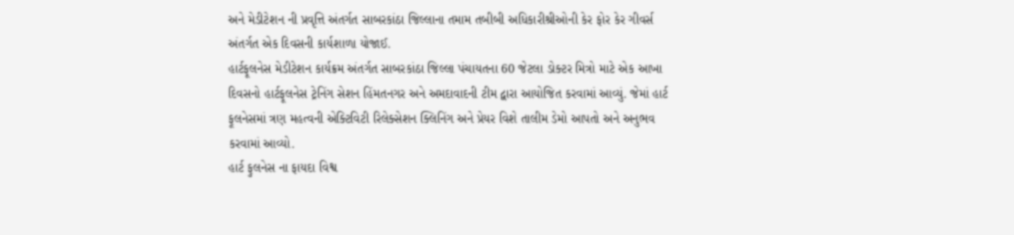અને મેડીટેશન ની પ્રવૃત્તિ અંતર્ગત સાબરકાંઠા જિલ્લાના તમામ તબીબી અધિકારીશ્રીઓની કેર ફોર કેર ગીવર્સ અંતર્ગત એક દિવસની કાર્યશાળા યોજાઈ.
હાર્ટફૂલનેસ મેડીટેશન કાર્યક્રમ અંતર્ગત સાબરકાંઠા જિલ્લા પંચાયતના 60 જેટલા ડોક્ટર મિત્રો માટે એક આખા દિવસનો હાર્ટફૂલનેસ ટ્રેનિંગ સેશન હિંમતનગર અને અમદાવાદની ટીમ દ્વારા આયોજિત કરવામાં આવ્યું. જેમાં હાર્ટ ફૂલનેસમાં ત્રણ મહત્વની એક્ટિવિટી રિલેક્સેશન ક્લિનિંગ અને પ્રેયર વિશે તાલીમ ડેમો આપતો અને અનુભવ કરવામાં આવ્યો.
હાર્ટ ફુલનેસ ના ફાયદા વિશ્વ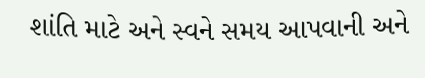શાંતિ માટે અને સ્વને સમય આપવાની અને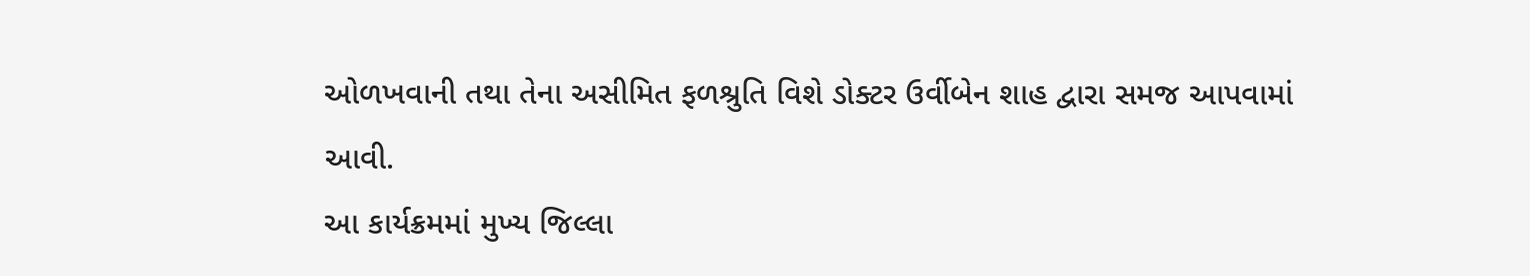ઓળખવાની તથા તેના અસીમિત ફળશ્રુતિ વિશે ડોક્ટર ઉર્વીબેન શાહ દ્વારા સમજ આપવામાં આવી.
આ કાર્યક્રમમાં મુખ્ય જિલ્લા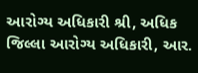આરોગ્ય અધિકારી શ્રી, અધિક જિલ્લા આરોગ્ય અધિકારી, આર.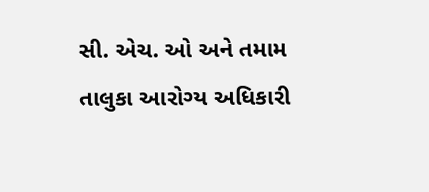સી. એચ. ઓ અને તમામ તાલુકા આરોગ્ય અધિકારી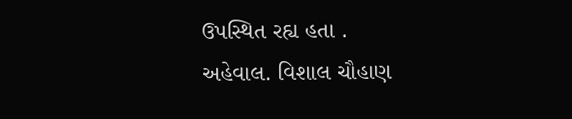ઉપસ્થિત રહ્ય હતા .
અહેવાલ. વિશાલ ચૌહાણ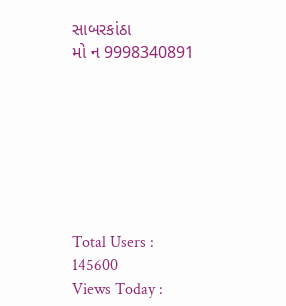સાબરકાંઠા
મો ન 9998340891







Total Users : 145600
Views Today :